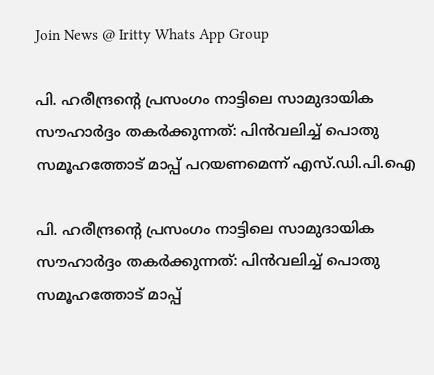Join News @ Iritty Whats App Group

പി. ഹരീന്ദ്രൻ്റെ പ്രസംഗം നാട്ടിലെ സാമുദായിക സൗഹാര്‍ദ്ദം തകര്‍ക്കുന്നത്: പിൻവലിച്ച്‌ പൊതു സമൂഹത്തോട് മാപ്പ് പറയണമെന്ന് എസ്.ഡി.പി.ഐ

പി. ഹരീന്ദ്രൻ്റെ പ്രസംഗം നാട്ടിലെ സാമുദായിക സൗഹാര്‍ദ്ദം തകര്‍ക്കുന്നത്: പിൻവലിച്ച്‌ പൊതു സമൂഹത്തോട് മാപ്പ്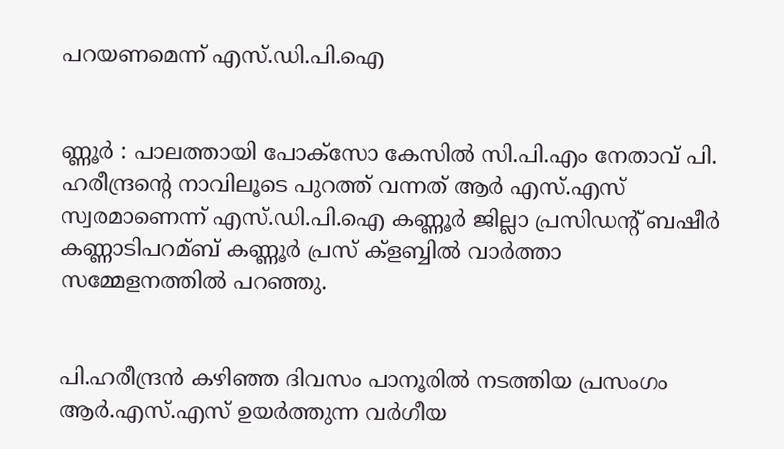പറയണമെന്ന് എസ്.ഡി.പി.ഐ


ണ്ണൂർ : പാലത്തായി പോക്സോ കേസില്‍ സി.പി.എം നേതാവ് പി. ഹരീന്ദ്രൻ്റെ നാവിലൂടെ പുറത്ത് വന്നത് ആർ എസ്.എസ് സ്വരമാണെന്ന് എസ്.ഡി.പി.ഐ കണ്ണൂർ ജില്ലാ പ്രസിഡൻ്റ് ബഷീർ കണ്ണാടിപറമ്ബ് കണ്ണൂർ പ്രസ് ക്ളബ്ബില്‍ വാർത്താ സമ്മേളനത്തില്‍ പറഞ്ഞു.


പി.ഹരീന്ദ്രൻ കഴിഞ്ഞ ദിവസം പാനൂരില്‍ നടത്തിയ പ്രസംഗം ആർ.എസ്.എസ് ഉയർത്തുന്ന വർഗീയ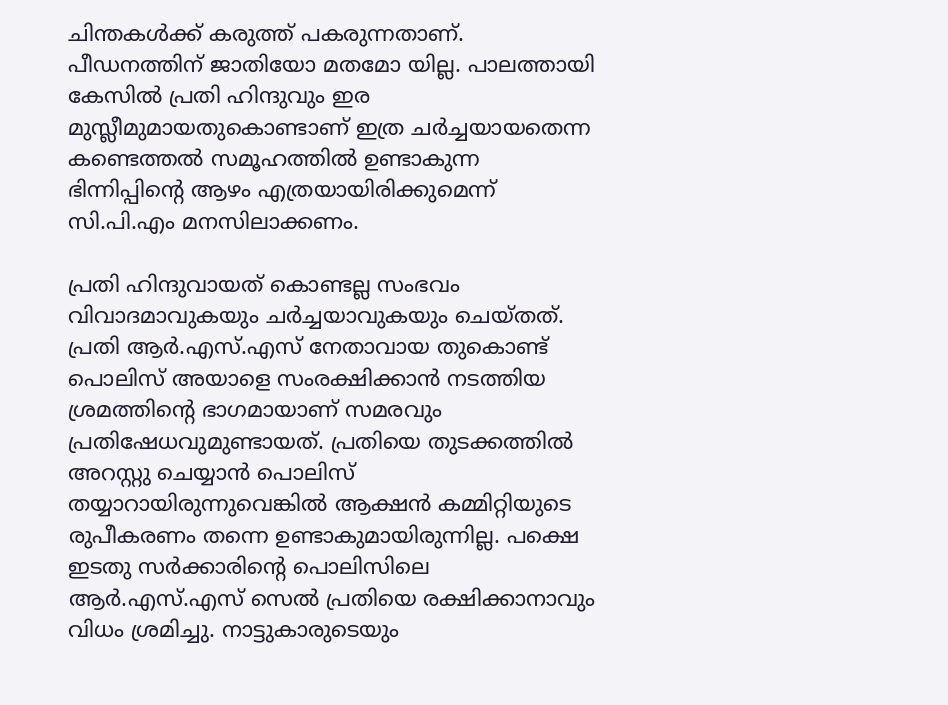ചിന്തകള്‍ക്ക് കരുത്ത് പകരുന്നതാണ്. പീഡനത്തിന് ജാതിയോ മതമോ യില്ല. പാലത്തായി കേസില്‍ പ്രതി ഹിന്ദുവും ഇര മുസ്ലീമുമായതുകൊണ്ടാണ് ഇത്ര ചർച്ചയായതെന്ന കണ്ടെത്തല്‍ സമൂഹത്തില്‍ ഉണ്ടാകുന്ന ഭിന്നിപ്പിൻ്റെ ആഴം എത്രയായിരിക്കുമെന്ന് സി.പി.എം മനസിലാക്കണം.

പ്രതി ഹിന്ദുവായത് കൊണ്ടല്ല സംഭവം വിവാദമാവുകയും ചർച്ചയാവുകയും ചെയ്തത്. പ്രതി ആർ.എസ്.എസ് നേതാവായ തുകൊണ്ട് പൊലിസ് അയാളെ സംരക്ഷിക്കാൻ നടത്തിയ ശ്രമത്തിൻ്റെ ഭാഗമായാണ് സമരവും പ്രതിഷേധവുമുണ്ടായത്. പ്രതിയെ തുടക്കത്തില്‍ അറസ്റ്റു ചെയ്യാൻ പൊലിസ് തയ്യാറായിരുന്നുവെങ്കില്‍ ആക്ഷൻ കമ്മിറ്റിയുടെ രുപീകരണം തന്നെ ഉണ്ടാകുമായിരുന്നില്ല. പക്ഷെ ഇടതു സർക്കാരിൻ്റെ പൊലിസിലെ ആർ.എസ്.എസ് സെല്‍ പ്രതിയെ രക്ഷിക്കാനാവും വിധം ശ്രമിച്ചു. നാട്ടുകാരുടെയും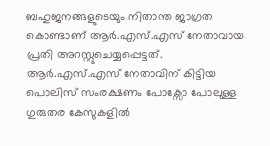ബഹുജനങ്ങളുടെയും നിതാന്ത ജാഗ്രത കൊണ്ടാണ് ആർ.എസ്.എസ് നേതാവായ പ്രതി അറസ്റ്റുചെയ്യപ്പെട്ടത്. ആർ.എസ്.എസ് നേതാവിന് കിട്ടിയ പൊലിസ് സംരക്ഷണം പോക്സോ പോലുള്ള ഗുരുതര കേസുകളില്‍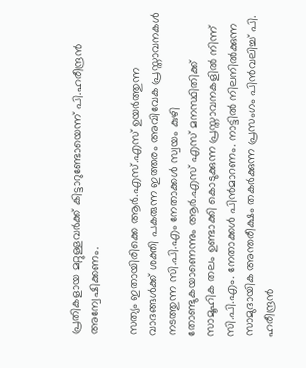പ്രതികളായ മറ്റുള്ളവർക്ക് കിട്ടാറുണ്ടോയെന്ന് പി.ഹരീന്ദ്രൻ അന്വേഷിക്കണം.

സത്യം ഇതായിരിക്കെ ആർ.എസ്.എസ് ഉയർത്തുന്ന വാദങ്ങള്‍ക്ക് ശക്തി പകരുന്ന ഇത്തരം അവിവേക പ്രസ്താവനകള്‍ നടത്തുന്ന സി.പി.എം നേതാക്കള്‍ സ്വയം കുഴി തോണ്ടുകയാണെന്നും ആർ.എസ് എസ് മനസ്ഥിതിക്ക് സാമൂഹിക തലം ഉണ്ടാക്കി കൊടുക്കുന്ന പ്രസ്താവനകളില്‍ നിന്ന് സി.പി.എം. നേതാക്കള്‍ പിൻമാറണം. നാട്ടില്‍ നിലനില്‍ക്കുന്ന സാമുദായിക അന്തരീക്ഷം തകർക്കുന്ന പ്രസംഗം പിൻവലിച്ച്‌ പി. ഹരീന്ദ്രൻ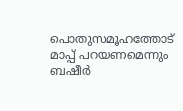പൊതുസമൂഹത്തോട് മാപ്പ് പറയണമെന്നും ബഷീർ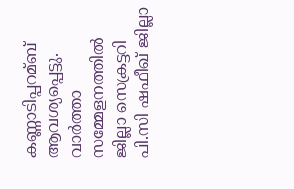കണ്ണാടിപ്പറമ്ബ് ആവശ്യപ്പെട്ടു. വാർത്താ സമ്മേളനത്തില്‍ ജില്ലാ സെക്രട്ടറി പി.സി ഷഫീഖ് ജില്ലാ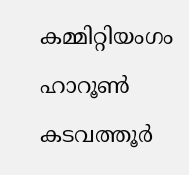കമ്മിറ്റിയംഗം ഹാറൂണ്‍ കടവത്തൂർ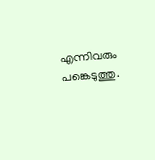എന്നിവരും പങ്കെടുത്തു.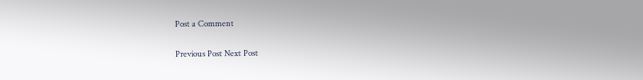Post a Comment

Previous Post Next Post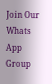Join Our Whats App Group